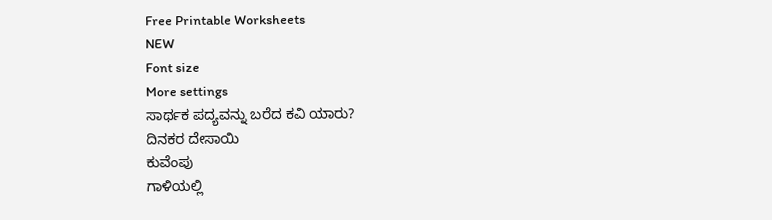Free Printable Worksheets
NEW
Font size
More settings
ಸಾರ್ಥಕ ಪದ್ಯವನ್ನು ಬರೆದ ಕವಿ ಯಾರು?
ದಿನಕರ ದೇಸಾಯಿ
ಕುವೆಂಪು
ಗಾಳಿಯಲ್ಲಿ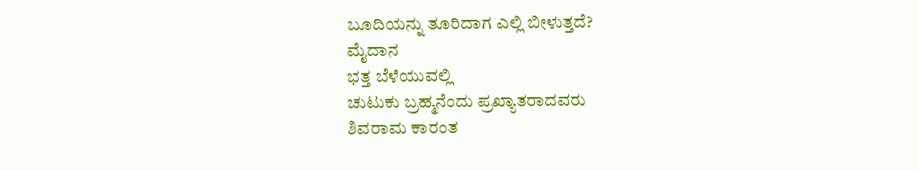ಬೂದಿಯನ್ನು ತೂರಿದಾಗ ಎಲ್ಲಿ ಬೀಳುತ್ತದೆ?
ಮೈದಾನ
ಭತ್ತ ಬೆಳೆಯುವಲ್ಲಿ
ಚುಟುಕು ಬ್ರಹ್ಮನೆಂದು ಪ್ರಖ್ಯಾತರಾದವರು
ಶಿವರಾಮ ಕಾರಂತ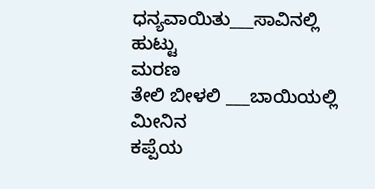ಧನ್ಯವಾಯಿತು___ಸಾವಿನಲ್ಲಿ
ಹುಟ್ಟು
ಮರಣ
ತೇಲಿ ಬೀಳಲಿ ___ಬಾಯಿಯಲ್ಲಿ
ಮೀನಿನ
ಕಪ್ಪೆಯ